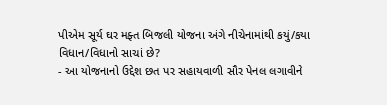પીએમ સૂર્ય ઘર મફ્ત બિજલી યોજના અંગે નીચેનામાંથી કયું/કયા વિધાન/વિધાનો સાચાં છે?
- આ યોજનાનો ઉદ્દેશ છત પર સહાયવાળી સૌર પેનલ લગાવીને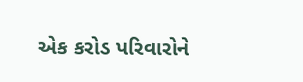એક કરોડ પરિવારોને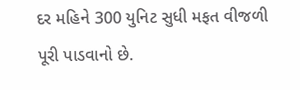દર મહિને 300 યુનિટ સુધી મફત વીજળી પૂરી પાડવાનો છે.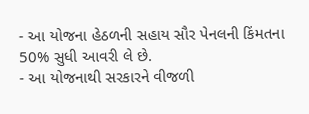- આ યોજના હેઠળની સહાય સૌર પેનલની કિંમતના 50% સુધી આવરી લે છે.
- આ યોજનાથી સરકારને વીજળી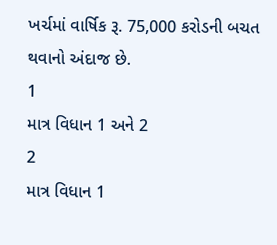ખર્ચમાં વાર્ષિક રૂ. 75,000 કરોડની બચત થવાનો અંદાજ છે.
1
માત્ર વિધાન 1 અને 2
2
માત્ર વિધાન 1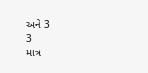અને 3
3
માત્ર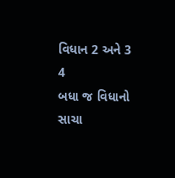વિધાન 2 અને 3
4
બધા જ વિધાનો સાચા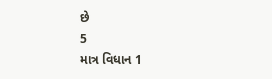છે
5
માત્ર વિધાન 1